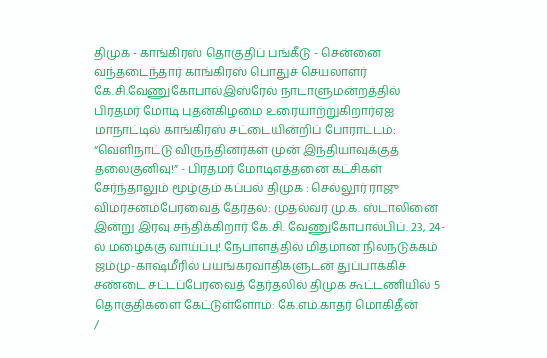திமுக - காங்கிரஸ் தொகுதிப் பங்கீடு - சென்னை வந்தடைந்தார் காங்கிரஸ் பொதுச் செயலாளர் கே.சி.வேணுகோபால்இஸ்ரேல் நாடாளுமன்றத்தில் பிரதமர் மோடி புதன்கிழமை உரையாற்றுகிறார்ஏஐ மாநாட்டில் காங்கிரஸ் சட்டையின்றிப் போராட்டம்: “வெளிநாட்டு விருந்தினர்கள் முன் இந்தியாவுக்குத் தலைகுனிவு!” - பிரதமர் மோடிஎத்தனை கட்சிகள் சேர்ந்தாலும் மூழ்கும் கப்பல் திமுக : செல்லூர் ராஜு விமர்சனம்பேரவைத் தேர்தல்: முதல்வர் மு.க. ஸ்டாலினை இன்று இரவு சந்திக்கிறார் கே.சி. வேணுகோபால்பிப். 23, 24-ல் மழைக்கு வாய்ப்பு! நேபாளத்தில் மிதமான நிலநடுக்கம் ஜம்மு-காஷ்மீரில் பயங்கரவாதிகளுடன் துப்பாக்கிச் சண்டை சட்டப்பேரவைத் தேர்தலில் திமுக கூட்டணியில் 5 தொகுதிகளை கேட்டுள்ளோம்: கே.எம்.காதர் மொகிதீன்
/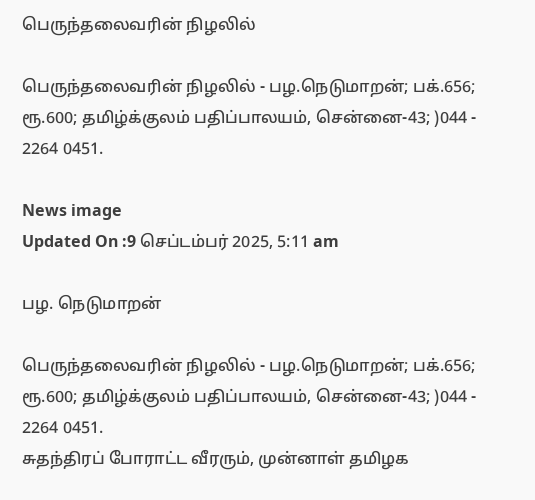பெருந்தலைவரின் நிழலில்

பெருந்தலைவரின் நிழலில் - பழ.நெடுமாறன்; பக்.656; ரூ.600; தமிழ்க்குலம் பதிப்பாலயம், சென்னை-43; )044 - 2264 0451.

News image
Updated On :9 செப்டம்பர் 2025, 5:11 am

பழ. நெடுமாறன்

பெருந்தலைவரின் நிழலில் - பழ.நெடுமாறன்; பக்.656; ரூ.600; தமிழ்க்குலம் பதிப்பாலயம், சென்னை-43; )044 - 2264 0451.
சுதந்திரப் போராட்ட வீரரும், முன்னாள் தமிழக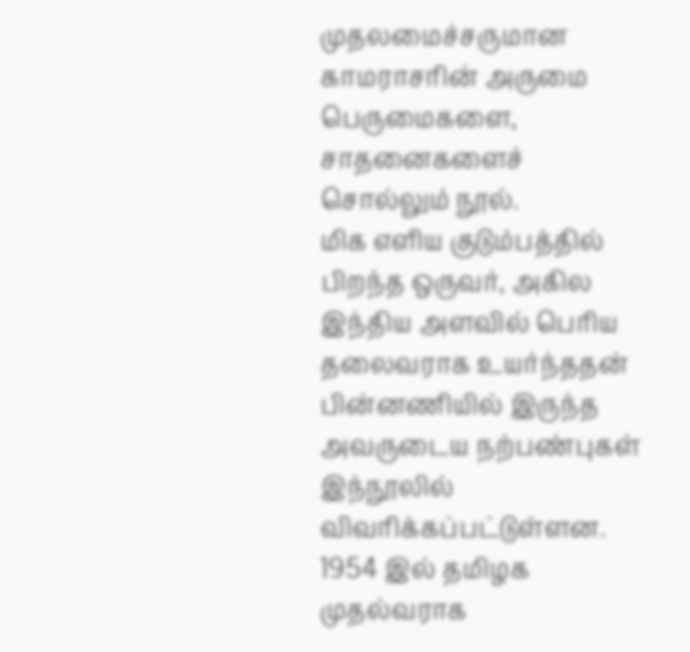முதலமைச்சருமான காமராசரின் அருமை பெருமைகளை, சாதனைகளைச் சொல்லும் நூல்.
மிக எளிய குடும்பத்தில் பிறந்த ஒருவர், அகில இந்திய அளவில் பெரிய தலைவராக உயர்ந்ததன் பின்னணியில் இருந்த அவருடைய நற்பண்புகள் இந்நூலில் விவரிக்கப்பட்டுள்ளன.
1954 இல் தமிழக முதல்வராக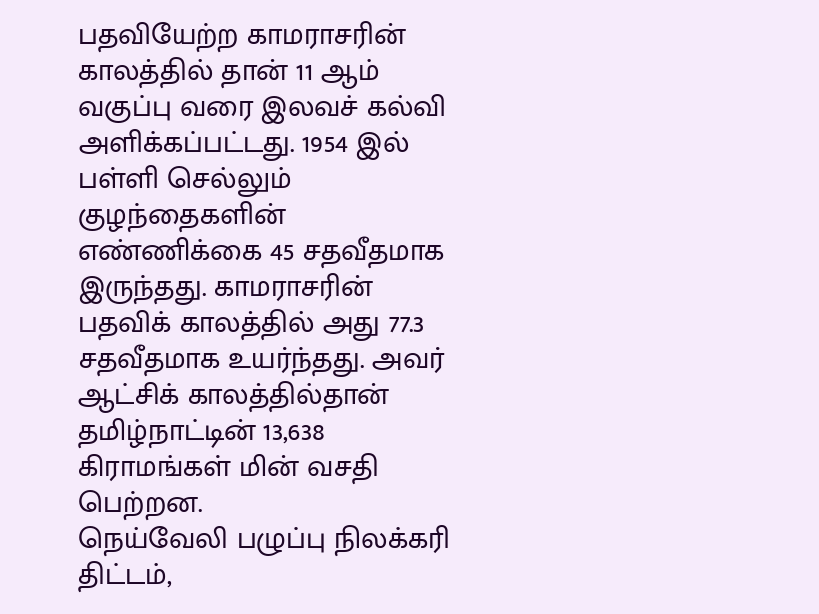பதவியேற்ற காமராசரின் காலத்தில் தான் 11 ஆம் வகுப்பு வரை இலவச் கல்வி அளிக்கப்பட்டது. 1954 இல் பள்ளி செல்லும் குழந்தைகளின் எண்ணிக்கை 45 சதவீதமாக இருந்தது. காமராசரின் பதவிக் காலத்தில் அது 77.3 சதவீதமாக உயர்ந்தது. அவர் ஆட்சிக் காலத்தில்தான் தமிழ்நாட்டின் 13,638 கிராமங்கள் மின் வசதி பெற்றன.
நெய்வேலி பழுப்பு நிலக்கரி திட்டம்,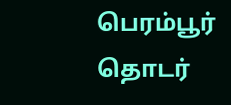பெரம்பூர் தொடர்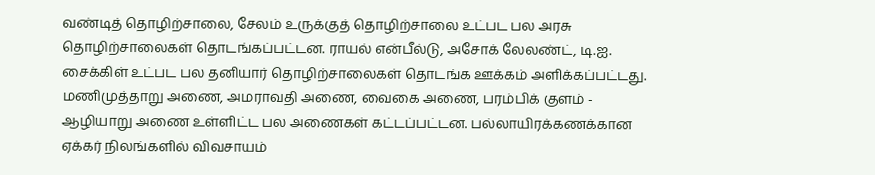வண்டித் தொழிற்சாலை, சேலம் உருக்குத் தொழிற்சாலை உட்பட பல அரசு தொழிற்சாலைகள் தொடங்கப்பட்டன. ராயல் என்பீல்டு, அசோக் லேலண்ட், டி.ஐ. சைக்கிள் உட்பட பல தனியார் தொழிற்சாலைகள் தொடங்க ஊக்கம் அளிக்கப்பட்டது. மணிமுத்தாறு அணை, அமராவதி அணை, வைகை அணை, பரம்பிக் குளம் - ஆழியாறு அணை உள்ளிட்ட பல அணைகள் கட்டப்பட்டன. பல்லாயிரக்கணக்கான ஏக்கர் நிலங்களில் விவசாயம்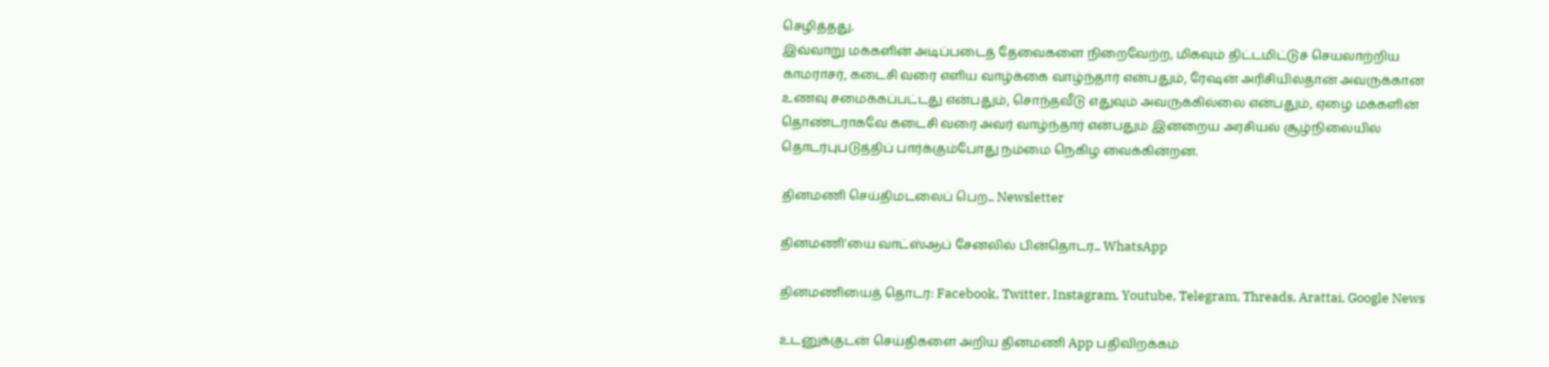செழித்தது.
இவ்வாறு மக்களின் அடிப்படைத் தேவைகளை நிறைவேற்ற, மிகவும் திட்டமிட்டுச் செயலாற்றிய காமராசர், கடைசி வரை எளிய வாழ்க்கை வாழ்ந்தார் என்பதும், ரேஷன் அரிசியில்தான் அவருக்கான உணவு சமைக்கப்பட்டது என்பதும், சொந்தவீடு எதுவும் அவருக்கில்லை என்பதும், ஏழை மக்களின் தொண்டராகவே கடைசி வரை அவர் வாழ்ந்தார் என்பதும் இன்றைய அரசியல் சூழ்நிலையில் தொடர்புபடுத்திப் பார்க்கும்போது நம்மை நெகிழ வைக்கின்றன.

தினமணி செய்திமடலைப் பெற... Newsletter

தினமணி'யை வாட்ஸ்ஆப் சேனலில் பின்தொடர... WhatsApp

தினமணியைத் தொடர: Facebook, Twitter, Instagram, Youtube, Telegram, Threads, Arattai, Google News

உடனுக்குடன் செய்திகளை அறிய தினமணி App பதிவிறக்கம்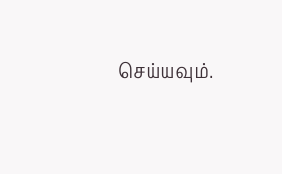செய்யவும்.